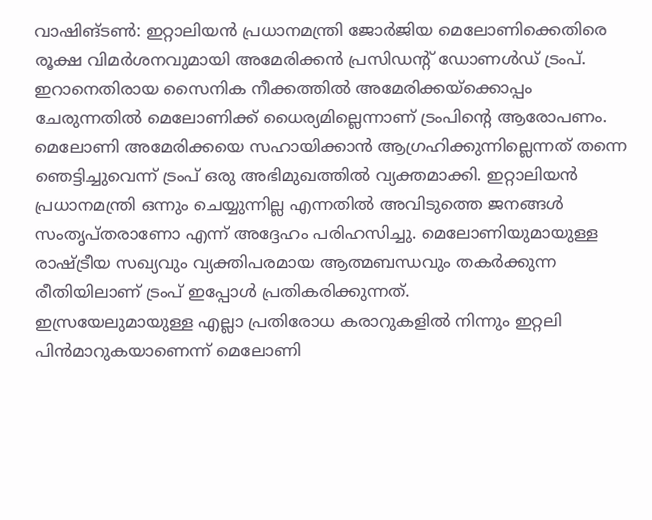വാഷിങ്ടൺ: ഇറ്റാലിയൻ പ്രധാനമന്ത്രി ജോർജിയ മെലോണിക്കെതിരെ രൂക്ഷ വിമർശനവുമായി അമേരിക്കൻ പ്രസിഡൻ്റ് ഡോണൾഡ് ട്രംപ്. ഇറാനെതിരായ സൈനിക നീക്കത്തിൽ അമേരിക്കയ്ക്കൊപ്പം ചേരുന്നതിൽ മെലോണിക്ക് ധൈര്യമില്ലെന്നാണ് ട്രംപിൻ്റെ ആരോപണം. മെലോണി അമേരിക്കയെ സഹായിക്കാൻ ആഗ്രഹിക്കുന്നില്ലെന്നത് തന്നെ ഞെട്ടിച്ചുവെന്ന് ട്രംപ് ഒരു അഭിമുഖത്തിൽ വ്യക്തമാക്കി. ഇറ്റാലിയൻ പ്രധാനമന്ത്രി ഒന്നും ചെയ്യുന്നില്ല എന്നതിൽ അവിടുത്തെ ജനങ്ങൾ സംതൃപ്തരാണോ എന്ന് അദ്ദേഹം പരിഹസിച്ചു. മെലോണിയുമായുള്ള രാഷ്ട്രീയ സഖ്യവും വ്യക്തിപരമായ ആത്മബന്ധവും തകർക്കുന്ന രീതിയിലാണ് ട്രംപ് ഇപ്പോൾ പ്രതികരിക്കുന്നത്.
ഇസ്രയേലുമായുള്ള എല്ലാ പ്രതിരോധ കരാറുകളിൽ നിന്നും ഇറ്റലി പിൻമാറുകയാണെന്ന് മെലോണി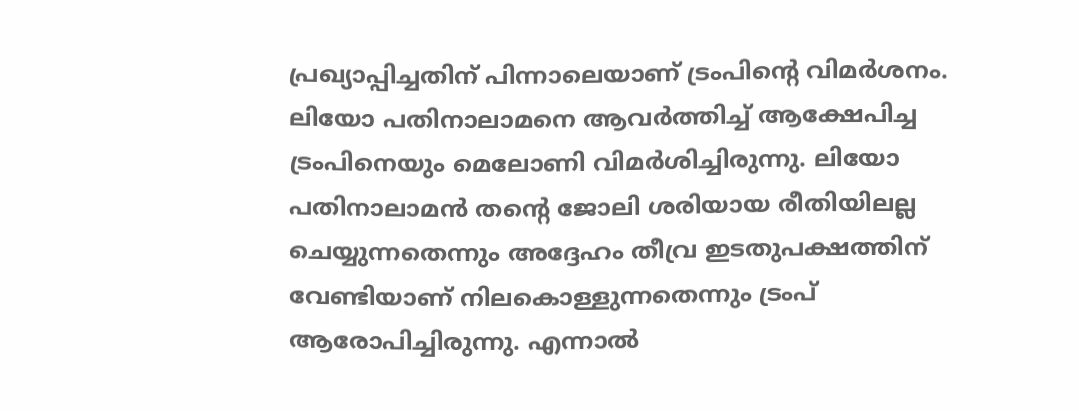പ്രഖ്യാപ്പിച്ചതിന് പിന്നാലെയാണ് ട്രംപിൻ്റെ വിമർശനം. ലിയോ പതിനാലാമനെ ആവർത്തിച്ച് ആക്ഷേപിച്ച ട്രംപിനെയും മെലോണി വിമർശിച്ചിരുന്നു. ലിയോ പതിനാലാമൻ തൻ്റെ ജോലി ശരിയായ രീതിയിലല്ല ചെയ്യുന്നതെന്നും അദ്ദേഹം തീവ്ര ഇടതുപക്ഷത്തിന് വേണ്ടിയാണ് നിലകൊള്ളുന്നതെന്നും ട്രംപ് ആരോപിച്ചിരുന്നു. എന്നാൽ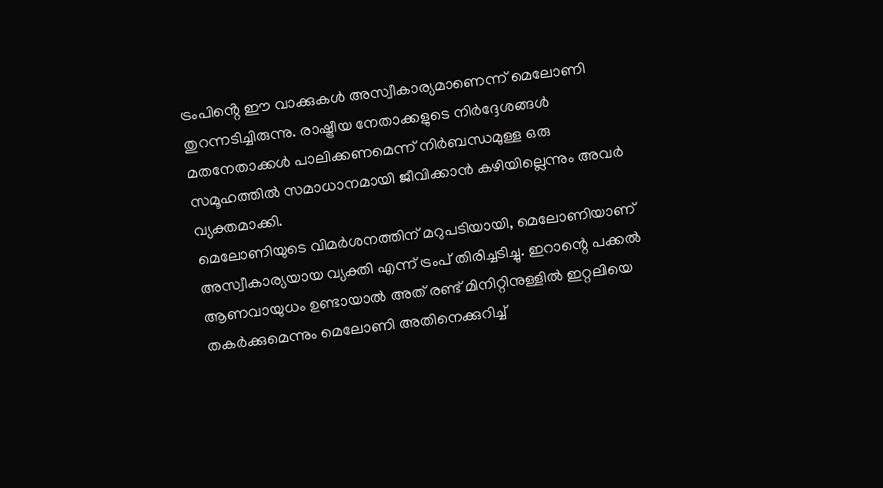ട്രംപിൻ്റെ ഈ വാക്കുകൾ അസ്വീകാര്യമാണെന്ന് മെലോണി തുറന്നടിച്ചിരുന്നു. രാഷ്ട്രീയ നേതാക്കളുടെ നിർദ്ദേശങ്ങൾ മതനേതാക്കൾ പാലിക്കണമെന്ന് നിർബന്ധമുള്ള ഒരു സമൂഹത്തിൽ സമാധാനമായി ജീവിക്കാൻ കഴിയില്ലെന്നും അവർ വ്യക്തമാക്കി.
മെലോണിയുടെ വിമർശനത്തിന് മറുപടിയായി, മെലോണിയാണ് അസ്വീകാര്യയായ വ്യക്തി എന്ന് ട്രംപ് തിരിച്ചടിച്ചു. ഇറാന്റെ പക്കൽ ആണവായുധം ഉണ്ടായാൽ അത് രണ്ട് മിനിറ്റിനുള്ളിൽ ഇറ്റലിയെ തകർക്കുമെന്നും മെലോണി അതിനെക്കുറിച്ച്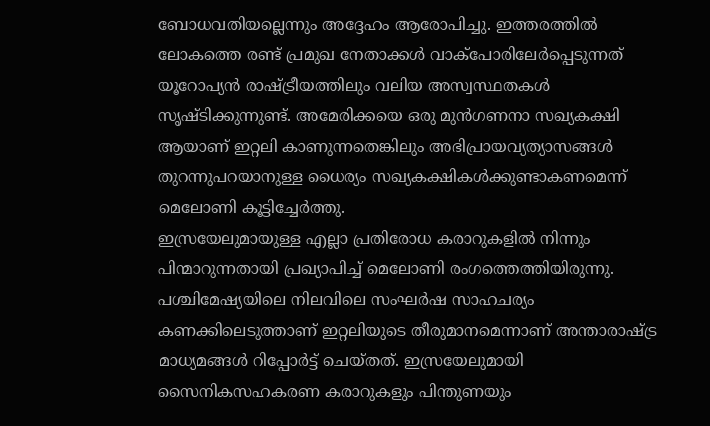ബോധവതിയല്ലെന്നും അദ്ദേഹം ആരോപിച്ചു. ഇത്തരത്തിൽ ലോകത്തെ രണ്ട് പ്രമുഖ നേതാക്കൾ വാക്പോരിലേർപ്പെടുന്നത് യൂറോപ്യൻ രാഷ്ട്രീയത്തിലും വലിയ അസ്വസ്ഥതകൾ സൃഷ്ടിക്കുന്നുണ്ട്. അമേരിക്കയെ ഒരു മുൻഗണനാ സഖ്യകക്ഷി ആയാണ് ഇറ്റലി കാണുന്നതെങ്കിലും അഭിപ്രായവ്യത്യാസങ്ങൾ തുറന്നുപറയാനുള്ള ധൈര്യം സഖ്യകക്ഷികൾക്കുണ്ടാകണമെന്ന് മെലോണി കൂട്ടിച്ചേർത്തു.
ഇസ്രയേലുമായുള്ള എല്ലാ പ്രതിരോധ കരാറുകളിൽ നിന്നും പിന്മാറുന്നതായി പ്രഖ്യാപിച്ച് മെലോണി രംഗത്തെത്തിയിരുന്നു. പശ്ചിമേഷ്യയിലെ നിലവിലെ സംഘർഷ സാഹചര്യം കണക്കിലെടുത്താണ് ഇറ്റലിയുടെ തീരുമാനമെന്നാണ് അന്താരാഷ്ട്ര മാധ്യമങ്ങൾ റിപ്പോർട്ട് ചെയ്തത്. ഇസ്രയേലുമായി സൈനികസഹകരണ കരാറുകളും പിന്തുണയും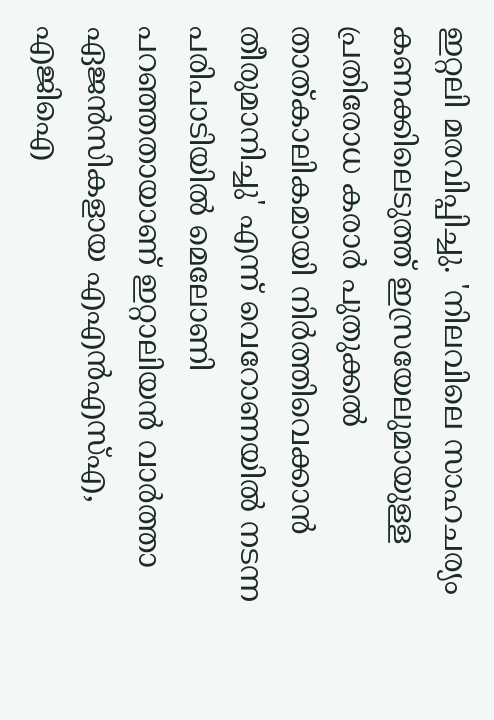ഇറ്റലി മരവിപ്പിച്ചു. 'നിലവിലെ സാഹചര്യം കണക്കിലെടുത്ത് ഇസ്രയേലുമായുള്ള പ്രതിരോധ കരാർ പുതുക്കൽ താത്കാലികമായി നിർത്തിവെക്കാൻ തീരുമാനിച്ചു' എന്ന് വെറോണയിൽ നടന്ന പരിപാടിയിൽ മെലോണി പറഞ്ഞതായാണ് ഇറ്റാലിയൻ വാർത്താ ഏജൻസികളായ എഎൻഎസ്എ, എജിഐ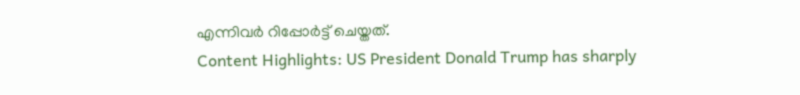എന്നിവർ റിപ്പോർട്ട് ചെയ്തത്.
Content Highlights: US President Donald Trump has sharply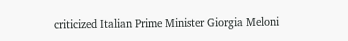criticized Italian Prime Minister Giorgia Meloni